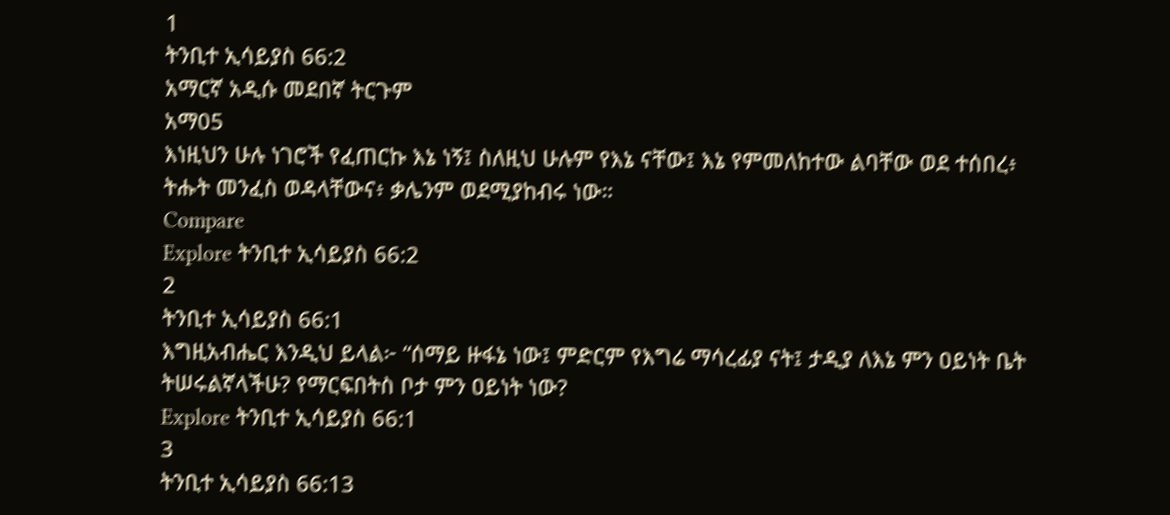1
ትንቢተ ኢሳይያስ 66:2
አማርኛ አዲሱ መደበኛ ትርጉም
አማ05
እነዚህን ሁሉ ነገሮች የፈጠርኩ እኔ ነኝ፤ ስለዚህ ሁሉም የእኔ ናቸው፤ እኔ የምመለከተው ልባቸው ወደ ተሰበረ፥ ትሑት መንፈስ ወዳላቸውና፥ ቃሌንም ወደሚያከብሩ ነው።
Compare
Explore ትንቢተ ኢሳይያስ 66:2
2
ትንቢተ ኢሳይያስ 66:1
እግዚአብሔር እንዲህ ይላል፦ “ሰማይ ዙፋኔ ነው፤ ምድርም የእግሬ ማሳረፊያ ናት፤ ታዲያ ለእኔ ምን ዐይነት ቤት ትሠሩልኛላችሁ? የማርፍበትስ ቦታ ምን ዐይነት ነው?
Explore ትንቢተ ኢሳይያስ 66:1
3
ትንቢተ ኢሳይያስ 66:13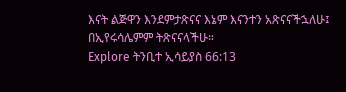እናት ልጅዋን እንደምታጽናና እኔም እናንተን አጽናናችኋለሁ፤ በኢየሩሳሌምም ትጽናናላችሁ።
Explore ትንቢተ ኢሳይያስ 66:13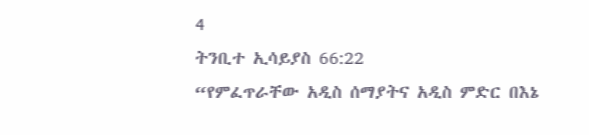4
ትንቢተ ኢሳይያስ 66:22
“የምፈጥራቸው አዲስ ሰማያትና አዲስ ምድር በእኔ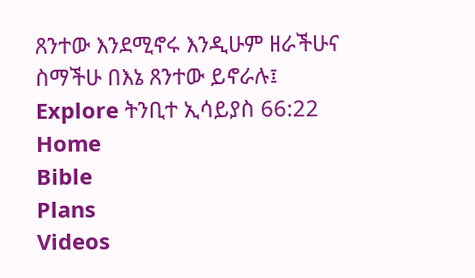ጸንተው እንደሚኖሩ እንዲሁም ዘራችሁና ስማችሁ በእኔ ጸንተው ይኖራሉ፤
Explore ትንቢተ ኢሳይያስ 66:22
Home
Bible
Plans
Videos